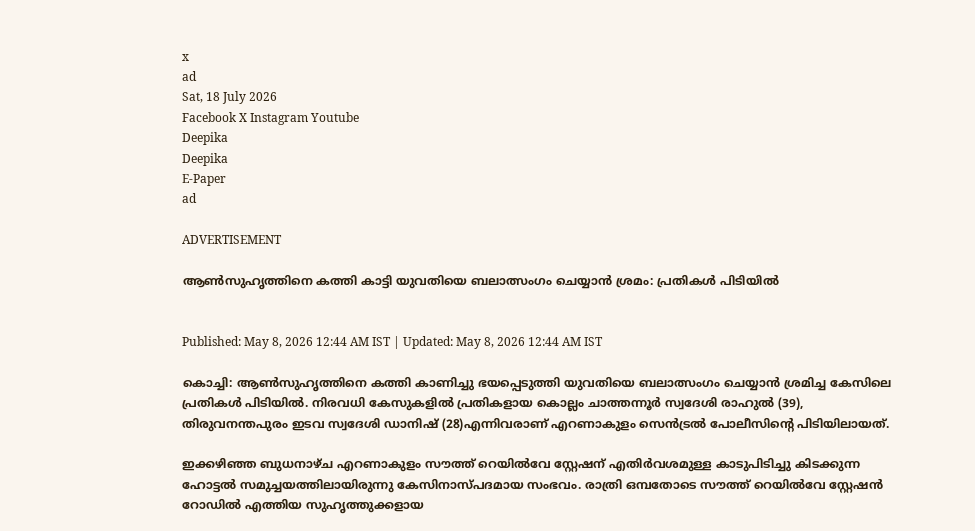x
ad
Sat, 18 July 2026
Facebook X Instagram Youtube
Deepika
Deepika
E-Paper
ad

ADVERTISEMENT

ആണ്‍സുഹൃത്തിനെ കത്തി കാട്ടി യുവതിയെ ബലാത്സംഗം ചെയ്യാന്‍ ശ്രമം: പ്രതികള്‍ പിടിയില്‍


Published: May 8, 2026 12:44 AM IST | Updated: May 8, 2026 12:44 AM IST

കൊച്ചി: ആണ്‍സുഹൃത്തിനെ കത്തി കാണിച്ചു ഭയപ്പെടുത്തി യുവതിയെ ബലാത്സംഗം ചെയ്യാന്‍ ശ്രമിച്ച കേസിലെ പ്രതികള്‍ പിടിയില്‍. നിരവധി കേസുകളില്‍ പ്രതികളായ കൊല്ലം ചാത്തന്നൂര്‍ സ്വദേശി രാഹുല്‍ (39), തിരുവനന്തപുരം ഇടവ സ്വദേശി ഡാനിഷ് (28)എന്നിവരാണ് എറണാകുളം സെന്‍ട്രല്‍ പോലീസിന്‍റെ പിടിയിലായത്.

ഇക്കഴിഞ്ഞ ബുധനാഴ്ച എറണാകുളം സൗത്ത് റെയില്‍വേ സ്റ്റേഷന് എതിര്‍വശമുള്ള കാടുപിടിച്ചു കിടക്കുന്ന ഹോട്ടല്‍ സമുച്ചയത്തിലായിരുന്നു കേസിനാസ്പദമായ സംഭവം. രാത്രി ഒമ്പതോടെ സൗത്ത് റെയില്‍വേ സ്റ്റേഷന്‍ റോഡില്‍ എത്തിയ സുഹൃത്തുക്കളായ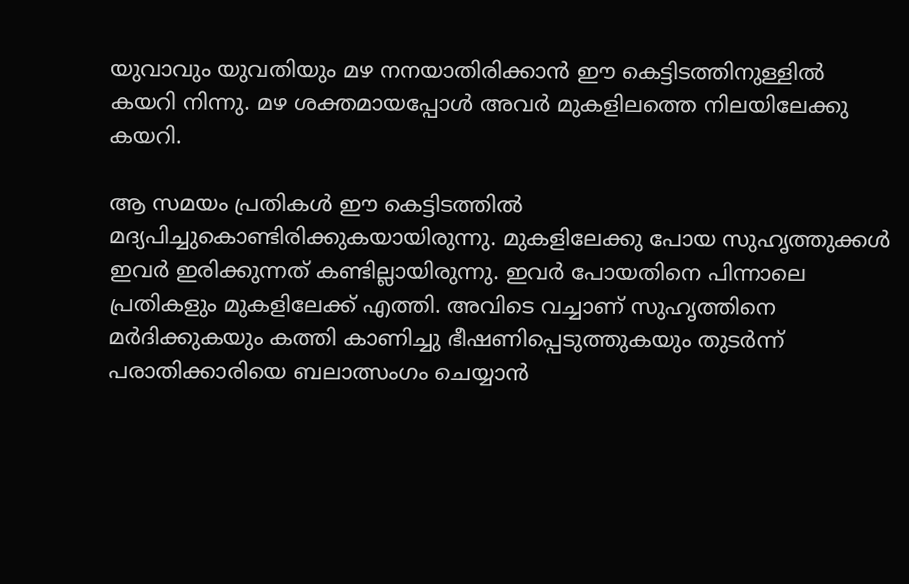യുവാവും യുവതിയും മഴ നനയാതിരിക്കാന്‍ ഈ കെട്ടിടത്തിനുള്ളില്‍ കയറി നിന്നു. മഴ ശക്തമായപ്പോള്‍ അവര്‍ മുകളിലത്തെ നിലയിലേക്കു കയറി.

ആ സമയം പ്രതികള്‍ ഈ കെട്ടിടത്തില്‍ മദ്യപിച്ചുകൊണ്ടിരിക്കുകയായിരുന്നു. മുകളിലേക്കു പോയ സുഹൃത്തുക്കള്‍ ഇവര്‍ ഇരിക്കുന്നത് കണ്ടില്ലായിരുന്നു. ഇവര്‍ പോയതിനെ പിന്നാലെ പ്രതികളും മുകളിലേക്ക് എത്തി. അവിടെ വച്ചാണ് സുഹൃത്തിനെ മര്‍ദിക്കുകയും കത്തി കാണിച്ചു ഭീഷണിപ്പെടുത്തുകയും തുടര്‍ന്ന് പരാതിക്കാരിയെ ബലാത്സംഗം ചെയ്യാന്‍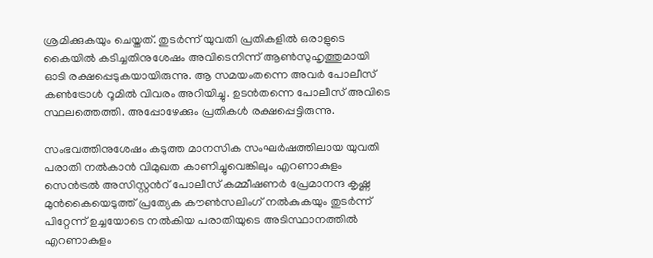ശ്രമിക്കുകയും ചെയ്തത്. തുടര്‍ന്ന് യുവതി പ്രതികളില്‍ ഒരാളുടെ കൈയില്‍ കടിച്ചതിനുശേഷം അവിടെനിന്ന് ആണ്‍സുഹൃത്തുമായി ഓടി രക്ഷപ്പെടുകയായിരുന്നു. ആ സമയംതന്നെ അവര്‍ പോലീസ് കണ്‍ട്രോള്‍ റൂമില്‍ വിവരം അറിയിച്ചു. ഉടന്‍തന്നെ പോലീസ് അവിടെ സ്ഥലത്തെത്തി. അപ്പോഴേക്കും പ്രതികള്‍ രക്ഷപ്പെട്ടിരുന്നു.

സംഭവത്തിനുശേഷം കടുത്ത മാനസിക സംഘര്‍ഷത്തിലായ യുവതി പരാതി നല്‍കാന്‍ വിമുഖത കാണിച്ചുവെങ്കിലും എറണാകുളം സെന്‍ട്രല്‍ അസിസ്റ്റന്‍റ് പോലീസ് കമ്മീഷണര്‍ പ്രേമാനന്ദ കൃഷ്ണ മുന്‍കൈയെടുത്ത് പ്രത്യേക കൗണ്‍സലിംഗ് നല്‍കുകയും തുടര്‍ന്ന് പിറ്റേന്ന് ഉച്ചയോടെ നല്‍കിയ പരാതിയുടെ അടിസ്ഥാനത്തില്‍ എറണാകുളം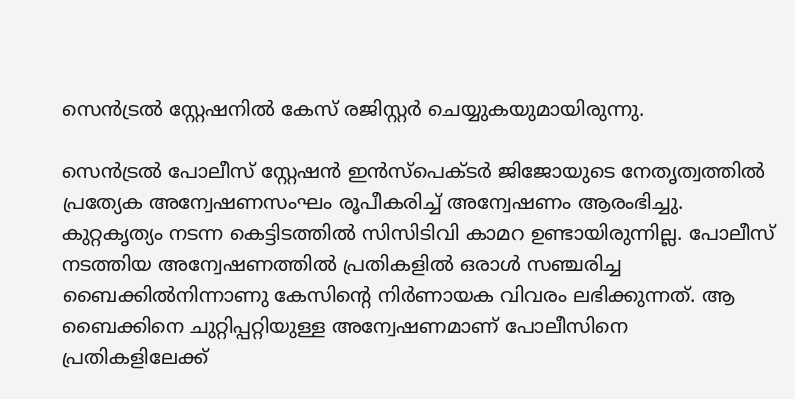സെന്‍ട്രല്‍ സ്റ്റേഷനില്‍ കേസ് രജിസ്റ്റര്‍ ചെയ്യുകയുമായിരുന്നു.

സെന്‍ട്രല്‍ പോലീസ് സ്റ്റേഷന്‍ ഇന്‍സ്‌പെക്ടര്‍ ജിജോയുടെ നേതൃത്വത്തില്‍ പ്രത്യേക അന്വേഷണസംഘം രൂപീകരിച്ച് അന്വേഷണം ആരംഭിച്ചു. കുറ്റകൃത്യം നടന്ന കെട്ടിടത്തില്‍ സിസിടിവി കാമറ ഉണ്ടായിരുന്നില്ല. പോലീസ് നടത്തിയ അന്വേഷണത്തില്‍ പ്രതികളില്‍ ഒരാള്‍ സഞ്ചരിച്ച ബൈക്കില്‍നിന്നാണു കേസിന്‍റെ നിര്‍ണായക വിവരം ലഭിക്കുന്നത്. ആ ബൈക്കിനെ ചുറ്റിപ്പറ്റിയുള്ള അന്വേഷണമാണ് പോലീസിനെ പ്രതികളിലേക്ക്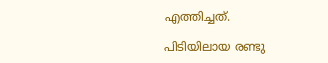എത്തിച്ചത്.

പിടിയിലായ രണ്ടു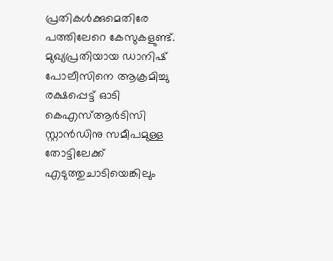പ്രതികള്‍ക്കുമെതിരേ പത്തിലേറെ കേസുകളുണ്ട്. മുഖ്യപ്രതിയായ ഡാനിഷ് പോലീസിനെ ആക്രമിച്ചു രക്ഷപ്പെട്ട് ഓടി കെഎസ്ആര്‍ടിസി സ്റ്റാന്‍ഡിനു സമീപമുള്ള തോട്ടിലേക്ക് എടുത്തുചാടിയെങ്കിലും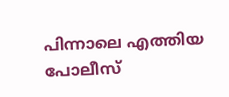പിന്നാലെ എത്തിയ പോലീസ്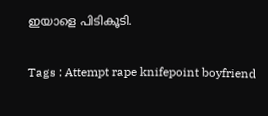ഇയാളെ പിടികൂടി.

Tags : Attempt rape knifepoint boyfriend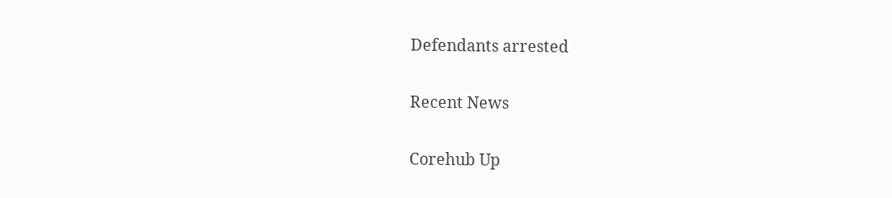Defendants arrested

Recent News

Corehub Up